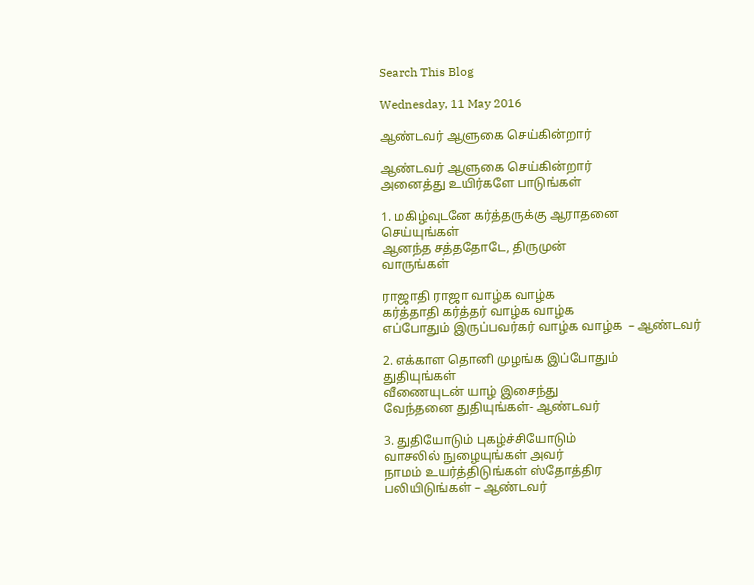Search This Blog

Wednesday, 11 May 2016

ஆண்டவர் ஆளுகை செய்கின்றார்

ஆண்டவர் ஆளுகை செய்கின்றார்
அனைத்து உயிர்களே பாடுங்கள்

1. மகிழ்வுடனே கர்த்தருக்கு ஆராதனை
செய்யுங்கள்
ஆனந்த சத்ததோடே, திருமுன்
வாருங்கள்

ராஜாதி ராஜா வாழ்க வாழ்க
கர்த்தாதி கர்த்தர் வாழ்க வாழ்க
எப்போதும் இருப்பவர்கர் வாழ்க வாழ்க  – ஆண்டவர்

2. எக்காள தொனி முழங்க இப்போதும்
துதியுங்கள்
வீணையுடன் யாழ் இசைந்து
வேந்தனை துதியுங்கள்- ஆண்டவர்

3. துதியோடும் புகழ்ச்சியோடும்
வாசலில் நுழையுங்கள் அவர்
நாமம் உயர்த்திடுங்கள் ஸ்தோத்திர
பலியிடுங்கள் – ஆண்டவர்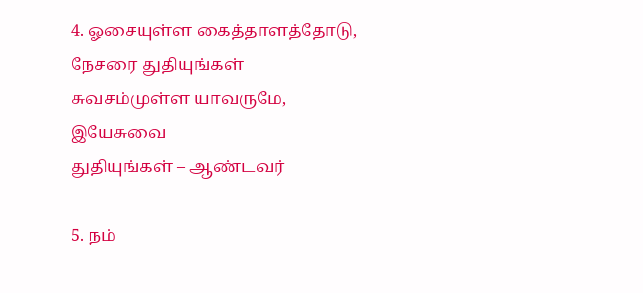4. ஓசையுள்ள கைத்தாளத்தோடு,
நேசரை துதியுங்கள்
சுவசம்முள்ள யாவருமே, இயேசுவை
துதியுங்கள் – ஆண்டவர்

5. நம்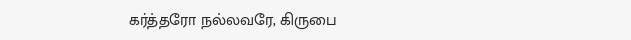கர்த்தரோ நல்லவரே, கிருபை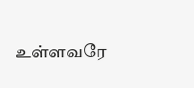உள்ளவரே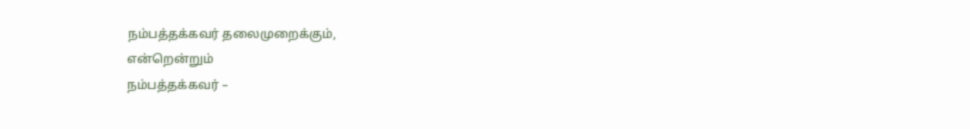நம்பத்தக்கவர் தலைமுறைக்கும்,
என்றென்றும்
நம்பத்தக்கவர் –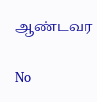ஆண்டவர

No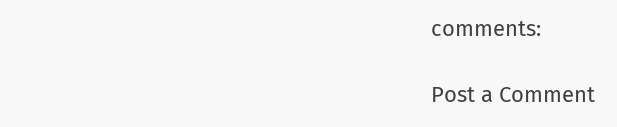comments:

Post a Comment